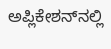ಅಪ್ಲಿಕೇಶನ್‌ನಲ್ಲಿ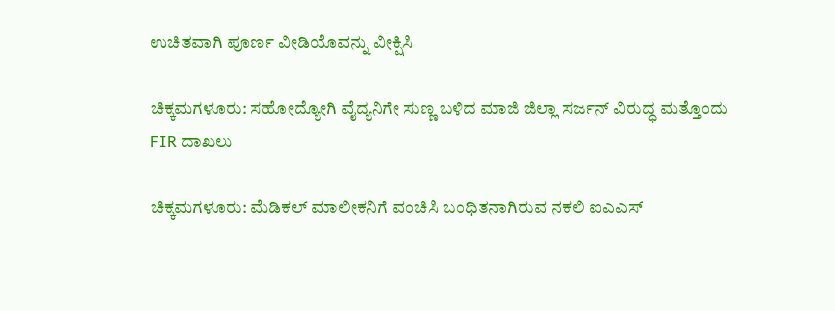ಉಚಿತವಾಗಿ ಪೂರ್ಣ ವೀಡಿಯೊವನ್ನು ವೀಕ್ಷಿಸಿ

ಚಿಕ್ಕಮಗಳೂರು: ಸಹೋದ್ಯೋಗಿ ವೈದ್ಯನಿಗೇ ಸುಣ್ಣ ಬಳಿದ ಮಾಜಿ ಜಿಲ್ಲಾ ಸರ್ಜನ್ ವಿರುದ್ಧ ಮತ್ತೊಂದು FIR ದಾಖಲು

ಚಿಕ್ಕಮಗಳೂರು: ಮೆಡಿಕಲ್ ಮಾಲೀಕನಿಗೆ ವಂಚಿಸಿ ಬಂಧಿತನಾಗಿರುವ ನಕಲಿ ಐಎಎಸ್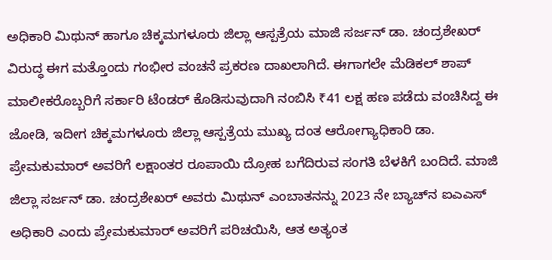ಅಧಿಕಾರಿ ಮಿಥುನ್ ಹಾಗೂ ಚಿಕ್ಕಮಗಳೂರು ಜಿಲ್ಲಾ ಆಸ್ಪತ್ರೆಯ ಮಾಜಿ ಸರ್ಜನ್ ಡಾ. ಚಂದ್ರಶೇಖರ್ ವಿರುದ್ಧ ಈಗ ಮತ್ತೊಂದು ಗಂಭೀರ ವಂಚನೆ ಪ್ರಕರಣ ದಾಖಲಾಗಿದೆ. ಈಗಾಗಲೇ ಮೆಡಿಕಲ್ ಶಾಪ್ ಮಾಲೀಕರೊಬ್ಬರಿಗೆ ಸರ್ಕಾರಿ ಟೆಂಡರ್ ಕೊಡಿಸುವುದಾಗಿ ನಂಬಿಸಿ ₹41 ಲಕ್ಷ ಹಣ ಪಡೆದು ವಂಚಿಸಿದ್ದ ಈ ಜೋಡಿ, ಇದೀಗ ಚಿಕ್ಕಮಗಳೂರು ಜಿಲ್ಲಾ ಆಸ್ಪತ್ರೆಯ ಮುಖ್ಯ ದಂತ ಆರೋಗ್ಯಾಧಿಕಾರಿ ಡಾ. ಪ್ರೇಮಕುಮಾರ್ ಅವರಿಗೆ ಲಕ್ಷಾಂತರ ರೂಪಾಯಿ ದ್ರೋಹ ಬಗೆದಿರುವ ಸಂಗತಿ ಬೆಳಕಿಗೆ ಬಂದಿದೆ. ಮಾಜಿ ಜಿಲ್ಲಾ ಸರ್ಜನ್ ಡಾ. ಚಂದ್ರಶೇಖರ್ ಅವರು ಮಿಥುನ್ ಎಂಬಾತನನ್ನು 2023 ನೇ ಬ್ಯಾಚ್‌ನ ಐಎಎಸ್ ಅಧಿಕಾರಿ ಎಂದು ಪ್ರೇಮಕುಮಾರ್ ಅವರಿಗೆ ಪರಿಚಯಿಸಿ, ಆತ ಅತ್ಯಂತ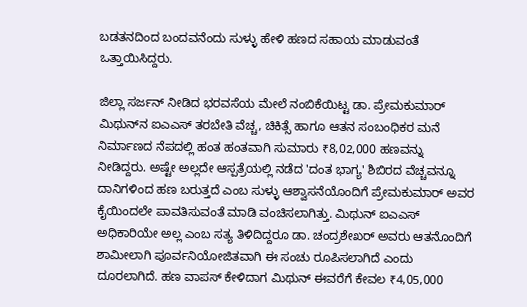ಬಡತನದಿಂದ ಬಂದವನೆಂದು ಸುಳ್ಳು ಹೇಳಿ ಹಣದ ಸಹಾಯ ಮಾಡುವಂತೆ ಒತ್ತಾಯಿಸಿದ್ದರು.

ಜಿಲ್ಲಾ ಸರ್ಜನ್ ನೀಡಿದ ಭರವಸೆಯ ಮೇಲೆ ನಂಬಿಕೆಯಿಟ್ಟ ಡಾ. ಪ್ರೇಮಕುಮಾರ್ ಮಿಥುನ್‌ನ ಐಎಎಸ್ ತರಬೇತಿ ವೆಚ್ಚ, ಚಿಕಿತ್ಸೆ ಹಾಗೂ ಆತನ ಸಂಬಂಧಿಕರ ಮನೆ ನಿರ್ಮಾಣದ ನೆಪದಲ್ಲಿ ಹಂತ ಹಂತವಾಗಿ ಸುಮಾರು ₹8,02,000 ಹಣವನ್ನು ನೀಡಿದ್ದರು. ಅಷ್ಟೇ ಅಲ್ಲದೇ ಆಸ್ಪತ್ರೆಯಲ್ಲಿ ನಡೆದ 'ದಂತ ಭಾಗ್ಯ' ಶಿಬಿರದ ವೆಚ್ಚವನ್ನೂ ದಾನಿಗಳಿಂದ ಹಣ ಬರುತ್ತದೆ ಎಂಬ ಸುಳ್ಳು ಆಶ್ವಾಸನೆಯೊಂದಿಗೆ ಪ್ರೇಮಕುಮಾರ್ ಅವರ ಕೈಯಿಂದಲೇ ಪಾವತಿಸುವಂತೆ ಮಾಡಿ ವಂಚಿಸಲಾಗಿತ್ತು. ಮಿಥುನ್ ಐಎಎಸ್ ಅಧಿಕಾರಿಯೇ ಅಲ್ಲ ಎಂಬ ಸತ್ಯ ತಿಳಿದಿದ್ದರೂ ಡಾ. ಚಂದ್ರಶೇಖರ್ ಅವರು ಆತನೊಂದಿಗೆ ಶಾಮೀಲಾಗಿ ಪೂರ್ವನಿಯೋಜಿತವಾಗಿ ಈ ಸಂಚು ರೂಪಿಸಲಾಗಿದೆ ಎಂದು ದೂರಲಾಗಿದೆ. ಹಣ ವಾಪಸ್ ಕೇಳಿದಾಗ ಮಿಥುನ್ ಈವರೆಗೆ ಕೇವಲ ₹4,05,000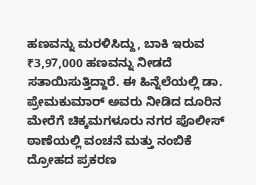ಹಣವನ್ನು ಮರಳಿಸಿದ್ದು, ಬಾಕಿ ಇರುವ ₹3,97,000 ಹಣವನ್ನು ನೀಡದೆ ಸತಾಯಿಸುತ್ತಿದ್ದಾರೆ. ಈ ಹಿನ್ನೆಲೆಯಲ್ಲಿ ಡಾ. ಪ್ರೇಮಕುಮಾರ್ ಅವರು ನೀಡಿದ ದೂರಿನ ಮೇರೆಗೆ ಚಿಕ್ಕಮಗಳೂರು ನಗರ ಪೊಲೀಸ್ ಠಾಣೆಯಲ್ಲಿ ವಂಚನೆ ಮತ್ತು ನಂಬಿಕೆ ದ್ರೋಹದ ಪ್ರಕರಣ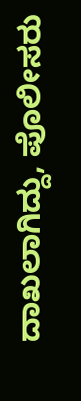ದಾಖಲಾಗಿದ್ದು, ಪೊಲೀಸರು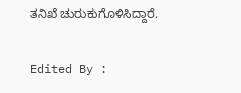ತನಿಖೆ ಚುರುಕುಗೊಳಿಸಿದ್ದಾರೆ.

Edited By :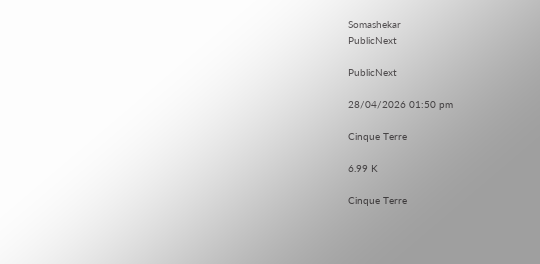Somashekar
PublicNext

PublicNext

28/04/2026 01:50 pm

Cinque Terre

6.99 K

Cinque Terre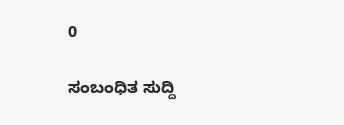0

ಸಂಬಂಧಿತ ಸುದ್ದಿ